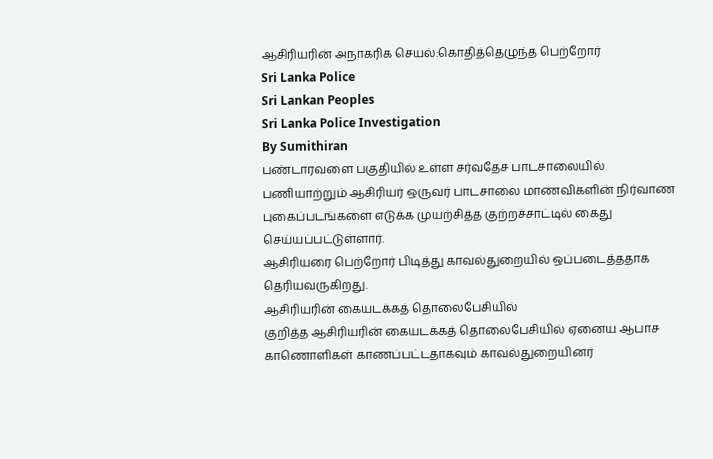ஆசிரியரின் அநாகரிக செயல்:கொதித்தெழுந்த பெற்றோர்
Sri Lanka Police
Sri Lankan Peoples
Sri Lanka Police Investigation
By Sumithiran
பண்டாரவளை பகுதியில் உள்ள சர்வதேச பாடசாலையில் பணியாற்றும் ஆசிரியர் ஒருவர் பாடசாலை மாணவிகளின் நிர்வாண புகைப்படங்களை எடுக்க முயற்சித்த குற்றச்சாட்டில் கைது செய்யப்பட்டுள்ளார்.
ஆசிரியரை பெற்றோர் பிடித்து காவல்துறையில் ஒப்படைத்ததாக தெரியவருகிறது.
ஆசிரியரின் கையடக்கத் தொலைபேசியில்
குறித்த ஆசிரியரின் கையடக்கத் தொலைபேசியில் ஏனைய ஆபாச காணொளிகள் காணப்பட்டதாகவும் காவல்துறையினர்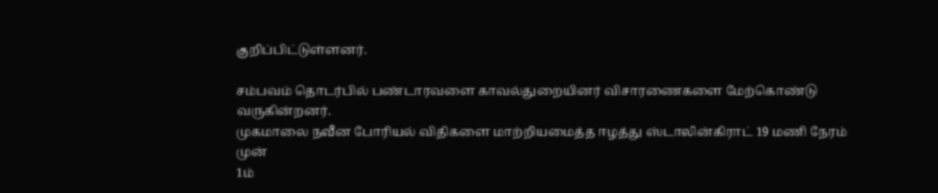குறிப்பிட்டுள்ளனர்.

சம்பவம் தொடர்பில் பண்டாரவளை காவல்துறையினர் விசாரணைகளை மேற்கொண்டு வருகின்றனர்.
முகமாலை நவீன போரியல் விதிகளை மாற்றியமைத்த ஈழத்து ஸ்டாலின்கிராட் 19 மணி நேரம் முன்
1ம்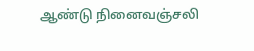ஆண்டு நினைவஞ்சலி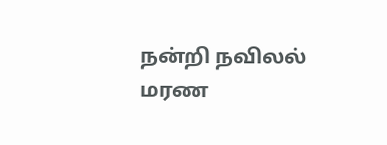நன்றி நவிலல்
மரண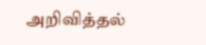அறிவித்தல்